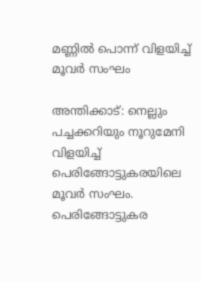മണ്ണിൽ പൊന്ന് വിളയിച്ച് മൂവർ സംഘം

അന്തിക്കാട്: നെല്ലും പച്ചക്കറിയും നൂറുമേനി വിളയിച്ച് പെരിങ്ങോട്ടുകരയിലെ മൂവർ സംഘം. പെരിങ്ങോട്ടുകര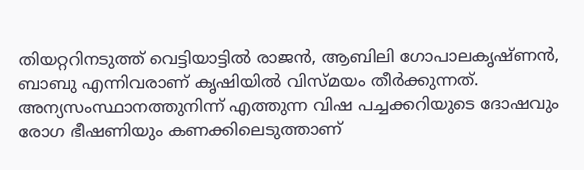തിയറ്ററിനടുത്ത് വെട്ടിയാട്ടിൽ രാജൻ, ആബിലി ഗോപാലകൃഷ്ണൻ, ബാബു എന്നിവരാണ് കൃഷിയിൽ വിസ്മയം തീർക്കുന്നത്. അന്യസംസ്ഥാനത്തുനിന്ന് എത്തുന്ന വിഷ പച്ചക്കറിയുടെ ദോഷവും രോഗ ഭീഷണിയും കണക്കിലെടുത്താണ്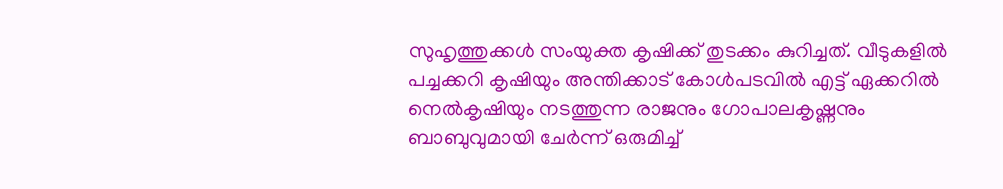സുഹൃത്തുക്കൾ സംയുക്ത കൃഷിക്ക് തുടക്കം കുറിച്ചത്. വീടുകളിൽ പച്ചക്കറി കൃഷിയും അന്തിക്കാട് കോൾപടവിൽ എട്ട് ഏക്കറിൽ നെൽകൃഷിയും നടത്തുന്ന രാജനും ഗോപാലകൃഷ്ണനും ബാബുവുമായി ചേർന്ന് ഒരുമിച്ച്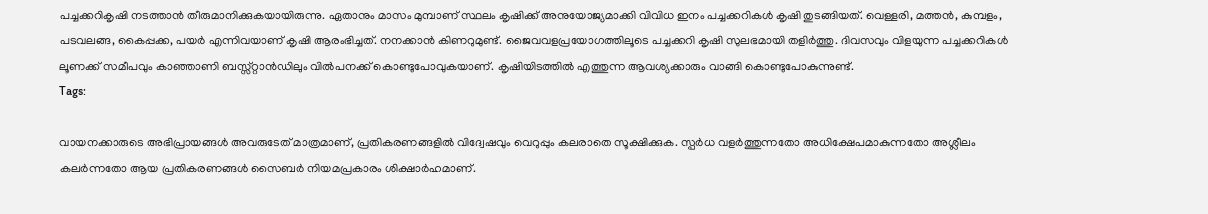പച്ചക്കറികൃഷി നടത്താൻ തീരുമാനിക്കുകയായിരുന്നു. ഏതാനും മാസം മുമ്പാണ് സ്ഥലം കൃഷിക്ക് അനുയോജ്യമാക്കി വിവിധ ഇനം പച്ചക്കറികൾ കൃഷി തുടങ്ങിയത്. വെള്ളരി, മത്തൻ, കുമ്പളം, പടവലങ്ങ, കൈപ്പക്ക, പയർ എന്നിവയാണ് കൃഷി ആരംഭിച്ചത്. നനക്കാൻ കിണറുമുണ്ട്. ജൈവവളപ്രയോഗത്തിലൂടെ പച്ചക്കറി കൃഷി സുലഭമായി തളിർത്തു. ദിവസവും വിളയുന്ന പച്ചക്കറികൾ ലൂണക്ക് സമീപവും കാഞ്ഞാണി ബസ്സ്റ്റാൻഡിലും വിൽപനക്ക് കൊണ്ടുപോവുകയാണ്. കൃഷിയിടത്തിൽ എത്തുന്ന ആവശ്യക്കാരും വാങ്ങി കൊണ്ടുപോകുന്നുണ്ട്.
Tags:

വായനക്കാരുടെ അഭിപ്രായങ്ങള്‍ അവരുടേത് മാത്രമാണ്, പ്രതികരണങ്ങളിൽ വിദ്വേഷവും വെറുപ്പും കലരാതെ സൂക്ഷിക്കുക. സ്പർധ വളർത്തുന്നതോ അധിക്ഷേപമാകുന്നതോ അശ്ലീലം കലർന്നതോ ആയ പ്രതികരണങ്ങൾ സൈബർ നിയമപ്രകാരം ശിക്ഷാർഹമാണ്.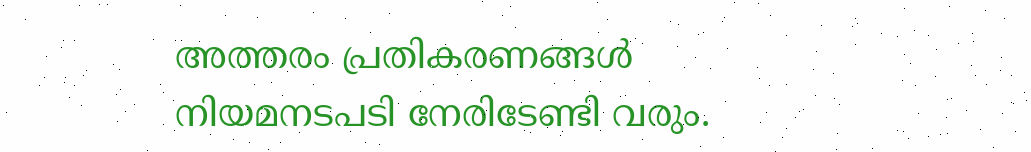അത്തരം പ്രതികരണങ്ങൾ നിയമനടപടി നേരിടേണ്ടി വരും.